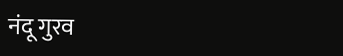नंदू गुरव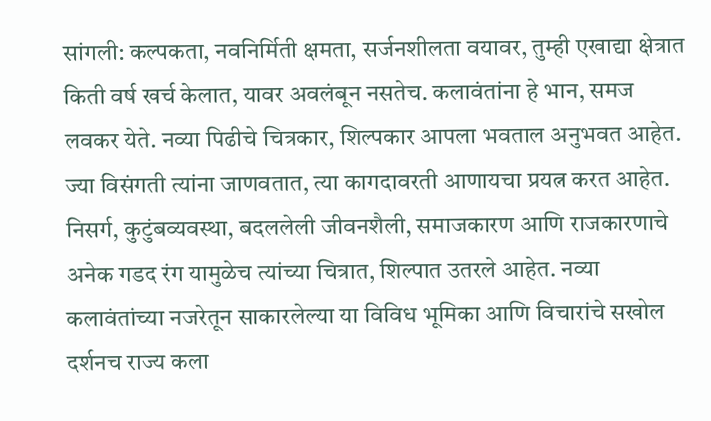सांगली: कल्पकता, नवनिर्मिती क्षमता, सर्जनशीलता वयावर, तुम्ही एखाद्या क्षेत्रात किती वर्ष खर्च केलात, यावर अवलंबून नसतेच. कलावंतांना हे भान, समज लवकर येते. नव्या पिढीचे चित्रकार, शिल्पकार आपला भवताल अनुभवत आहेत. ज्या विसंगती त्यांना जाणवतात, त्या कागदावरती आणायचा प्रयत्न करत आहेत. निसर्ग, कुटुंबव्यवस्था, बदललेली जीवनशैली, समाजकारण आणि राजकारणाचे अनेक गडद रंग यामुळेच त्यांच्या चित्रात, शिल्पात उतरले आहेत. नव्या कलावंतांच्या नजरेतून साकारलेल्या या विविध भूमिका आणि विचारांचे सखोल दर्शनच राज्य कला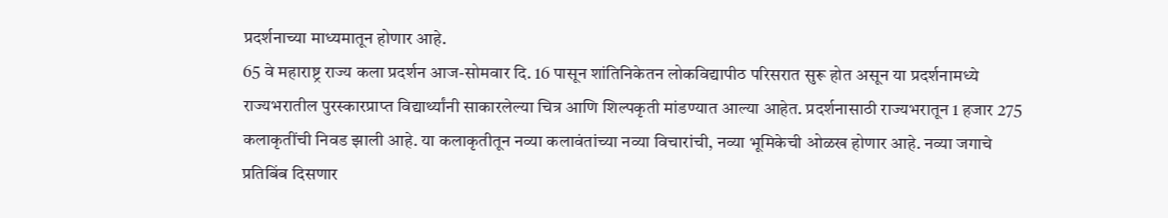प्रदर्शनाच्या माध्यमातून होणार आहे.
65 वे महाराष्ट्र राज्य कला प्रदर्शन आज-सोमवार दि. 16 पासून शांतिनिकेतन लोकविद्यापीठ परिसरात सुरू होत असून या प्रदर्शनामध्ये राज्यभरातील पुरस्कारप्राप्त विद्यार्थ्यांनी साकारलेल्या चित्र आणि शिल्पकृती मांडण्यात आल्या आहेत. प्रदर्शनासाठी राज्यभरातून 1 हजार 275 कलाकृतींची निवड झाली आहे. या कलाकृतीतून नव्या कलावंतांच्या नव्या विचारांची, नव्या भूमिकेची ओळख होणार आहे. नव्या जगाचे प्रतिबिंब दिसणार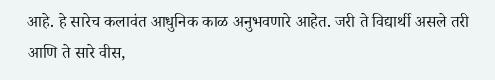आहे. हे सारेच कलावंत आधुनिक काळ अनुभवणारे आहेत. जरी ते विद्यार्थी असले तरी आणि ते सारे वीस,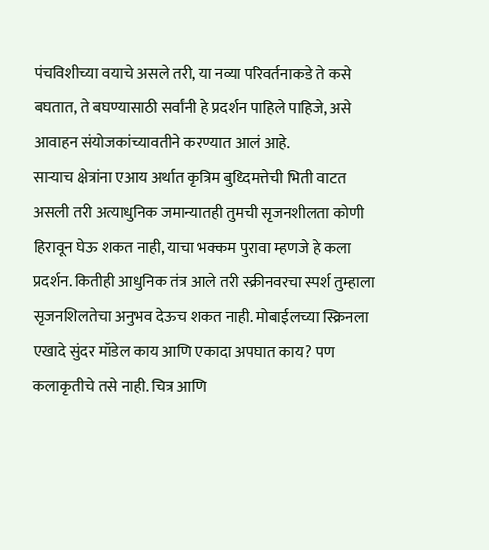पंचविशीच्या वयाचे असले तरी, या नव्या परिवर्तनाकडे ते कसे बघतात, ते बघण्यासाठी सर्वांनी हे प्रदर्शन पाहिले पाहिजे, असे आवाहन संयोजकांच्यावतीने करण्यात आलं आहे.
साऱ्याच क्षेत्रांना एआय अर्थात कृत्रिम बुध्दिमत्तेची भिती वाटत असली तरी अत्याधुनिक जमान्यातही तुमची सृजनशीलता कोणी हिरावून घेऊ शकत नाही, याचा भक्कम पुरावा म्हणजे हे कला प्रदर्शन. कितीही आधुनिक तंत्र आले तरी स्क्रीनवरचा स्पर्श तुम्हाला सृजनशिलतेचा अनुभव देऊच शकत नाही. मोबाईलच्या स्क्रिनला एखादे सुंदर मॉडेल काय आणि एकादा अपघात काय? पण कलाकृतीचे तसे नाही. चित्र आणि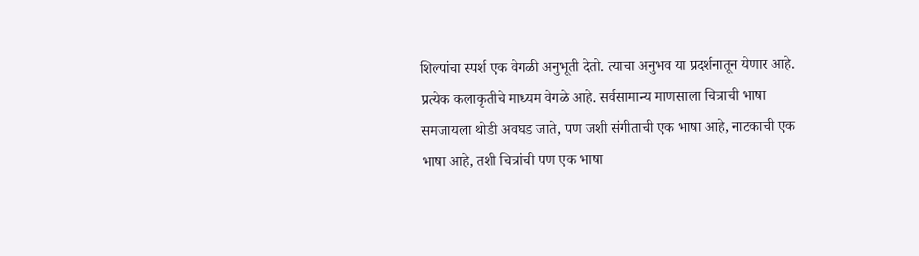शिल्पांचा स्पर्श एक वेगळी अनुभूती देतो. त्याचा अनुभव या प्रदर्शनातून येणार आहे.
प्रत्येक कलाकृतीचे माध्यम वेगळे आहे. सर्वसामान्य माणसाला चित्राची भाषा समजायला थोडी अवघड जाते, पण जशी संगीताची एक भाषा आहे, नाटकाची एक भाषा आहे, तशी चित्रांची पण एक भाषा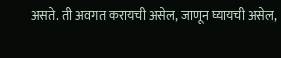असते. ती अवगत करायची असेल, जाणून घ्यायची असेल,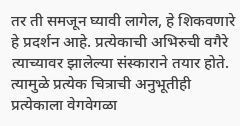तर ती समजून घ्यावी लागेल, हे शिकवणारे हे प्रदर्शन आहे. प्रत्येकाची अभिरुची वगैरे त्याच्यावर झालेल्या संस्काराने तयार होते. त्यामुळे प्रत्येक चित्राची अनुभूतीही प्रत्येकाला वेगवेगळा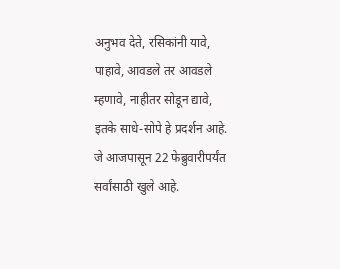अनुभव देते, रसिकांनी यावे, पाहावे, आवडले तर आवडले म्हणावे, नाहीतर सोडून द्यावे, इतके साधे-सोपे हे प्रदर्शन आहे. जे आजपासून 22 फेब्रुवारीपर्यंत सर्वांसाठी खुले आहे.